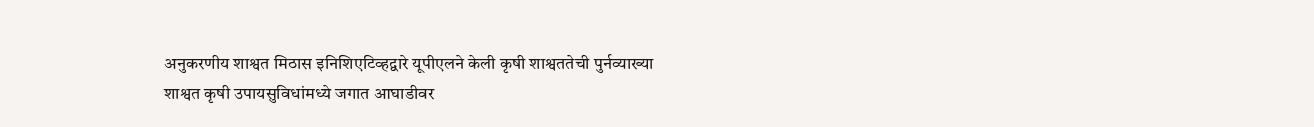अनुकरणीय शाश्वत मिठास इनिशिएटिव्हद्वारे यूपीएलने केली कृषी शाश्वततेची पुर्नव्याख्या
शाश्वत कृषी उपायसुविधांमध्ये जगात आघाडीवर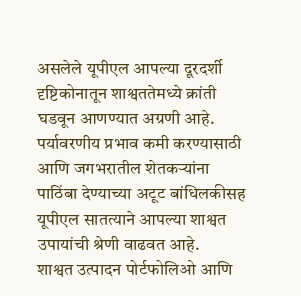असलेले यूपीएल आपल्या दूरदर्शी दृष्टिकोनातून शाश्वततेमध्ये क्रांती घडवून आणण्यात अग्रणी आहे. पर्यावरणीय प्रभाव कमी करण्यासाठी आणि जगभरातील शेतकऱ्यांना पाठिंबा देण्याच्या अटूट बांधिलकीसह यूपीएल सातत्याने आपल्या शाश्वत उपायांची श्रेणी वाढवत आहे.
शाश्वत उत्पादन पोर्टफोलिओ आणि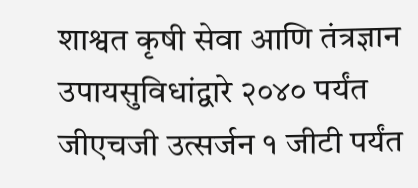शाश्वत कृषी सेवा आणि तंत्रज्ञान उपायसुविधांद्वारे २०४० पर्यंत जीएचजी उत्सर्जन १ जीटी पर्यंत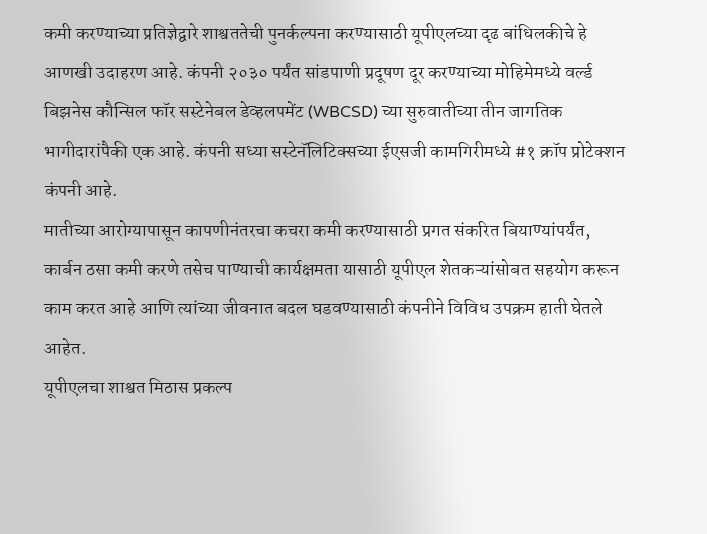कमी करण्याच्या प्रतिज्ञेद्वारे शाश्वततेची पुनर्कल्पना करण्यासाठी यूपीएलच्या दृढ बांधिलकीचे हे आणखी उदाहरण आहे. कंपनी २०३० पर्यंत सांडपाणी प्रदूषण दूर करण्याच्या मोहिमेमध्ये वर्ल्ड बिझनेस कौन्सिल फॉर सस्टेनेबल डेव्हलपमेंट (WBCSD) च्या सुरुवातीच्या तीन जागतिक भागीदारांपैकी एक आहे. कंपनी सध्या सस्टेनॅलिटिक्सच्या ईएसजी कामगिरीमध्ये #१ क्रॉप प्रोटेक्शन कंपनी आहे.
मातीच्या आरोग्यापासून कापणीनंतरचा कचरा कमी करण्यासाठी प्रगत संकरित बियाण्यांपर्यंत, कार्बन ठसा कमी करणे तसेच पाण्याची कार्यक्षमता यासाठी यूपीएल शेतकऱ्यांसोबत सहयोग करून काम करत आहे आणि त्यांच्या जीवनात बदल घडवण्यासाठी कंपनीने विविध उपक्रम हाती घेतले आहेत.
यूपीएलचा शाश्वत मिठास प्रकल्प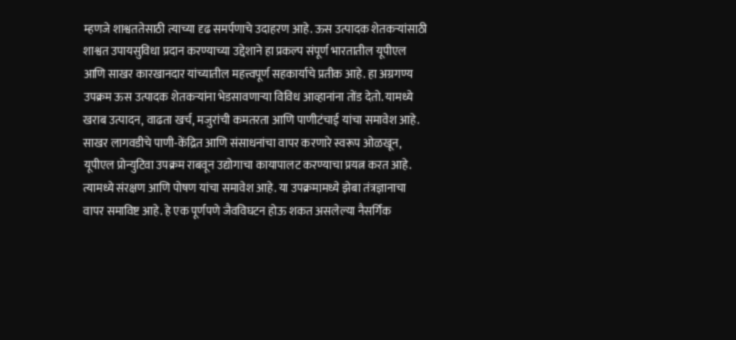म्हणजे शाश्वततेसाठी त्याच्या दृढ समर्पणाचे उदाहरण आहे. ऊस उत्पादक शेतकऱ्यांसाठी शाश्वत उपायसुविधा प्रदान करण्याच्या उद्देशाने हा प्रकल्प संपूर्ण भारतातील यूपीएल आणि साखर कारखानदार यांच्यातील महत्त्वपूर्ण सहकार्याचे प्रतीक आहे. हा अग्रगण्य उपक्रम ऊस उत्पादक शेतकऱ्यांना भेडसावणाऱ्या विविध आव्हानांना तोंड देतो. यामध्ये खराब उत्पादन, वाढता खर्च, मजुरांची कमतरता आणि पाणीटंचाई यांचा समावेश आहे. साखर लागवडीचे पाणी-केंद्रित आणि संसाधनांचा वापर करणारे स्वरूप ओळखून, यूपीएल प्रोन्युटिवा उपक्रम राबवून उद्योगाचा कायापालट करण्याचा प्रयत्न करत आहे. त्यामध्ये संरक्षण आणि पोषण यांचा समावेश आहे. या उपक्रमामध्ये झेबा तंत्रज्ञानाचा वापर समाविष्ट आहे. हे एक पूर्णपणे जैवविघटन होऊ शकत असलेल्या नैसर्गिक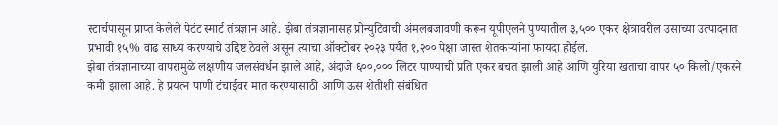स्टार्चपासून प्राप्त केलेले पेटंट स्मार्ट तंत्रज्ञान आहे. झेबा तंत्रज्ञानासह प्रोन्युटिवाची अंमलबजावणी करून यूपीएलने पुण्यातील ३,५०० एकर क्षेत्रावरील उसाच्या उत्पादनात प्रभावी १५% वाढ साध्य करण्याचे उद्दिष्ट ठेवले असून त्याचा ऑक्टोबर २०२३ पर्यंत १,२०० पेक्षा जास्त शेतकऱ्यांना फायदा होईल.
झेबा तंत्रज्ञानाच्या वापरामुळे लक्षणीय जलसंवर्धन झाले आहे, अंदाजे ६००,००० लिटर पाण्याची प्रति एकर बचत झाली आहे आणि युरिया खताचा वापर ५० किलो/एकरने कमी झाला आहे. हे प्रयत्न पाणी टंचाईवर मात करण्यासाठी आणि ऊस शेतीशी संबंधित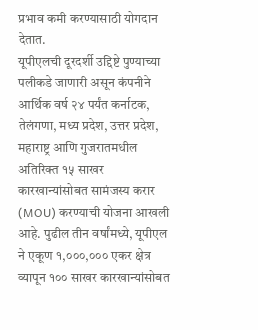प्रभाव कमी करण्यासाठी योगदान देतात.
यूपीएलची दूरदर्शी उद्दिष्टे पुण्याच्या पलीकडे जाणारी असून कंपनीने आर्थिक वर्ष २४ पर्यंत कर्नाटक, तेलंगणा, मध्य प्रदेश, उत्तर प्रदेश, महाराष्ट्र आणि गुजरातमधील अतिरिक्त १५ साखर कारखान्यांसोबत सामंजस्य करार (MOU) करण्याची योजना आखली आहे. पुढील तीन वर्षांमध्ये, यूपीएल ने एकूण १,०००,००० एकर क्षेत्र व्यापून १०० साखर कारखान्यांसोबत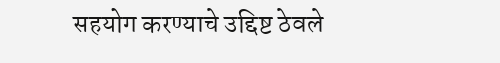सहयोग करण्याचे उद्दिष्ट ठेवले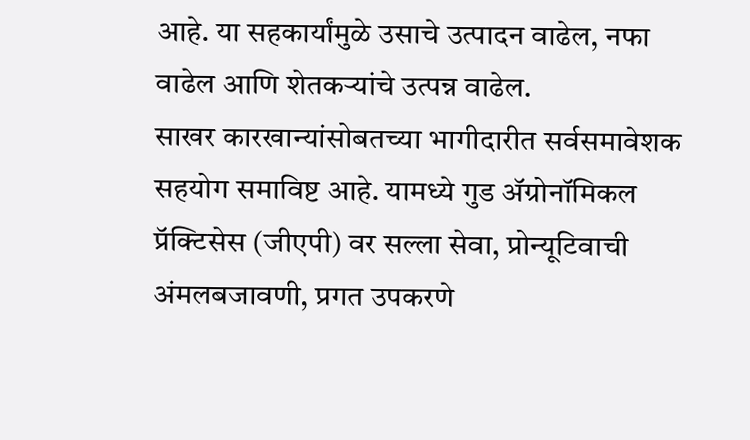आहे. या सहकार्यांमुळे उसाचे उत्पादन वाढेल, नफा वाढेल आणि शेतकऱ्यांचे उत्पन्न वाढेल.
साखर कारखान्यांसोबतच्या भागीदारीत सर्वसमावेशक सहयोग समाविष्ट आहे. यामध्ये गुड ॲग्रोनॉमिकल प्रॅक्टिसेस (जीएपी) वर सल्ला सेवा, प्रोन्यूटिवाची अंमलबजावणी, प्रगत उपकरणे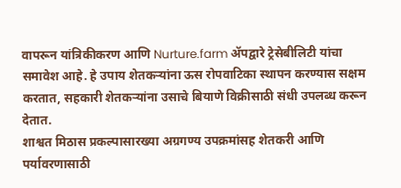वापरून यांत्रिकीकरण आणि Nurture.farm ॲपद्वारे ट्रेसेबीलिटी यांचा समावेश आहे. हे उपाय शेतकऱ्यांना ऊस रोपवाटिका स्थापन करण्यास सक्षम करतात, सहकारी शेतकऱ्यांना उसाचे बियाणे विक्रीसाठी संधी उपलब्ध करून देतात.
शाश्वत मिठास प्रकल्पासारख्या अग्रगण्य उपक्रमांसह शेतकरी आणि पर्यावरणासाठी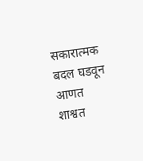सकारात्मक बदल घडवून आणत शाश्वत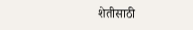शेतीसाठी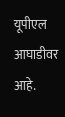यूपीएल आघाडीवर आहे.